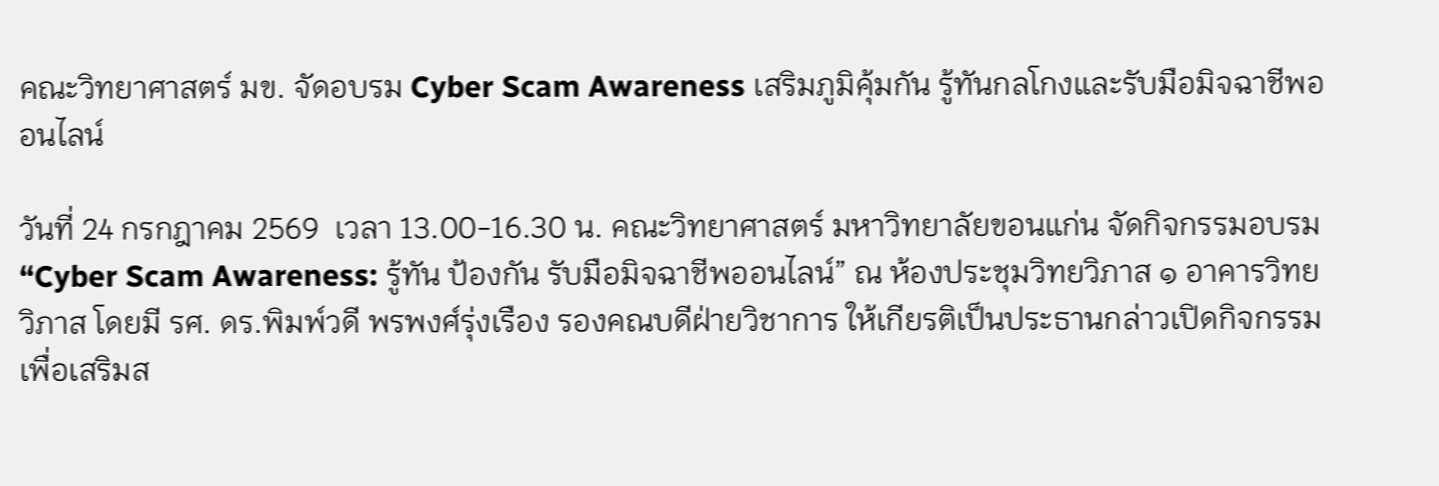คณะวิทยาศาสตร์ มข. จัดอบรม Cyber Scam Awareness เสริมภูมิคุ้มกัน รู้ทันกลโกงและรับมือมิจฉาชีพออนไลน์

วันที่ 24 กรกฎาคม 2569  เวลา 13.00-16.30 น. คณะวิทยาศาสตร์ มหาวิทยาลัยขอนแก่น จัดกิจกรรมอบรม “Cyber Scam Awareness: รู้ทัน ป้องกัน รับมือมิจฉาชีพออนไลน์” ณ ห้องประชุมวิทยวิภาส ๑ อาคารวิทยวิภาส โดยมี รศ. ดร.พิมพ์วดี พรพงศ์รุ่งเรือง รองคณบดีฝ่ายวิชาการ ให้เกียรติเป็นประธานกล่าวเปิดกิจกรรม เพื่อเสริมส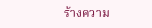ร้างความ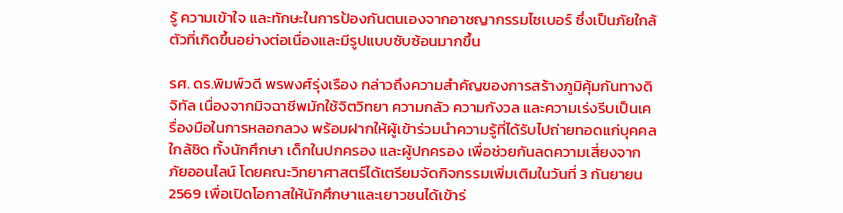รู้ ความเข้าใจ และทักษะในการป้องกันตนเองจากอาชญากรรมไซเบอร์ ซึ่งเป็นภัยใกล้ตัวที่เกิดขึ้นอย่างต่อเนื่องและมีรูปแบบซับซ้อนมากขึ้น

รศ. ดร.พิมพ์วดี พรพงศ์รุ่งเรือง กล่าวถึงความสำคัญของการสร้างภูมิคุ้มกันทางดิจิทัล เนื่องจากมิจฉาชีพมักใช้จิตวิทยา ความกลัว ความกังวล และความเร่งรีบเป็นเครื่องมือในการหลอกลวง พร้อมฝากให้ผู้เข้าร่วมนำความรู้ที่ได้รับไปถ่ายทอดแก่บุคคลใกล้ชิด ทั้งนักศึกษา เด็กในปกครอง และผู้ปกครอง เพื่อช่วยกันลดความเสี่ยงจากภัยออนไลน์ โดยคณะวิทยาศาสตร์ได้เตรียมจัดกิจกรรมเพิ่มเติมในวันที่ 3 กันยายน 2569 เพื่อเปิดโอกาสให้นักศึกษาและเยาวชนได้เข้าร่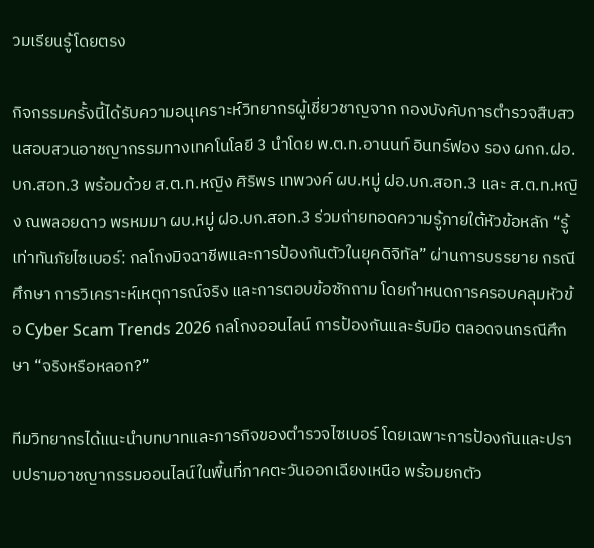วมเรียนรู้โดยตรง

กิจกรรมครั้งนี้ได้รับความอนุเคราะห์วิทยากรผู้เชี่ยวชาญจาก กองบังคับการตำรวจสืบสวนสอบสวนอาชญากรรมทางเทคโนโลยี 3 นำโดย พ.ต.ท.อานนท์ อินทร์ฟอง รอง ผกก.ฝอ.บก.สอท.3 พร้อมด้วย ส.ต.ท.หญิง ศิริพร เทพวงค์ ผบ.หมู่ ฝอ.บก.สอท.3 และ ส.ต.ท.หญิง ณพลอยดาว พรหมมา ผบ.หมู่ ฝอ.บก.สอท.3 ร่วมถ่ายทอดความรู้ภายใต้หัวข้อหลัก “รู้เท่าทันภัยไซเบอร์: กลโกงมิจฉาชีพและการป้องกันตัวในยุคดิจิทัล” ผ่านการบรรยาย กรณีศึกษา การวิเคราะห์เหตุการณ์จริง และการตอบข้อซักถาม โดยกำหนดการครอบคลุมหัวข้อ Cyber Scam Trends 2026 กลโกงออนไลน์ การป้องกันและรับมือ ตลอดจนกรณีศึกษา “จริงหรือหลอก?”

ทีมวิทยากรได้แนะนำบทบาทและภารกิจของตำรวจไซเบอร์ โดยเฉพาะการป้องกันและปราบปรามอาชญากรรมออนไลน์ในพื้นที่ภาคตะวันออกเฉียงเหนือ พร้อมยกตัว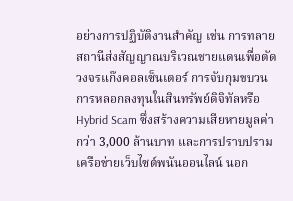อย่างการปฏิบัติงานสำคัญ เช่น การทลายสถานีส่งสัญญาณบริเวณชายแดนเพื่อตัดวงจรแก๊งคอลเซ็นเตอร์ การจับกุมขบวนการหลอกลงทุนในสินทรัพย์ดิจิทัลหรือ Hybrid Scam ซึ่งสร้างความเสียหายมูลค่ากว่า 3,000 ล้านบาท และการปราบปรามเครือข่ายเว็บไซต์พนันออนไลน์ นอก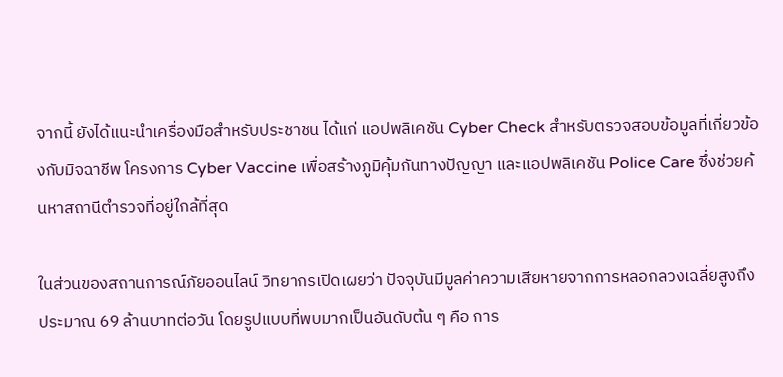จากนี้ ยังได้แนะนำเครื่องมือสำหรับประชาชน ได้แก่ แอปพลิเคชัน Cyber Check สำหรับตรวจสอบข้อมูลที่เกี่ยวข้องกับมิจฉาชีพ โครงการ Cyber Vaccine เพื่อสร้างภูมิคุ้มกันทางปัญญา และแอปพลิเคชัน Police Care ซึ่งช่วยค้นหาสถานีตำรวจที่อยู่ใกล้ที่สุด

ในส่วนของสถานการณ์ภัยออนไลน์ วิทยากรเปิดเผยว่า ปัจจุบันมีมูลค่าความเสียหายจากการหลอกลวงเฉลี่ยสูงถึงประมาณ 69 ล้านบาทต่อวัน โดยรูปแบบที่พบมากเป็นอันดับต้น ๆ คือ การ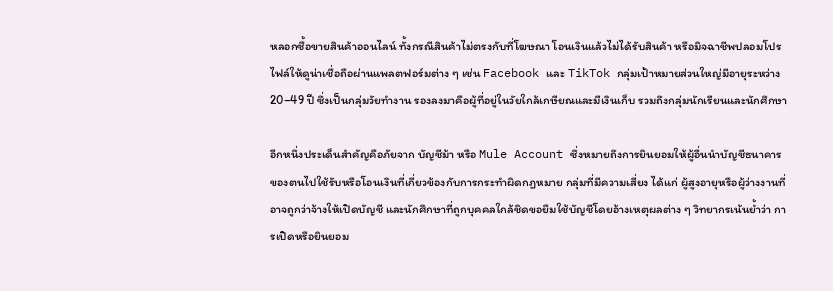หลอกซื้อขายสินค้าออนไลน์ ทั้งกรณีสินค้าไม่ตรงกับที่โฆษณา โอนเงินแล้วไม่ได้รับสินค้า หรือมิจฉาชีพปลอมโปรไฟล์ให้ดูน่าเชื่อถือผ่านแพลตฟอร์มต่าง ๆ เช่น Facebook และ TikTok กลุ่มเป้าหมายส่วนใหญ่มีอายุระหว่าง 20–49 ปี ซึ่งเป็นกลุ่มวัยทำงาน รองลงมาคือผู้ที่อยู่ในวัยใกล้เกษียณและมีเงินเก็บ รวมถึงกลุ่มนักเรียนและนักศึกษา

อีกหนึ่งประเด็นสำคัญคือภัยจาก บัญชีม้า หรือ Mule Account ซึ่งหมายถึงการยินยอมให้ผู้อื่นนำบัญชีธนาคารของตนไปใช้รับหรือโอนเงินที่เกี่ยวข้องกับการกระทำผิดกฎหมาย กลุ่มที่มีความเสี่ยง ได้แก่ ผู้สูงอายุหรือผู้ว่างงานที่อาจถูกว่าจ้างให้เปิดบัญชี และนักศึกษาที่ถูกบุคคลใกล้ชิดขอยืมใช้บัญชีโดยอ้างเหตุผลต่าง ๆ วิทยากรเน้นย้ำว่า การเปิดหรือยินยอม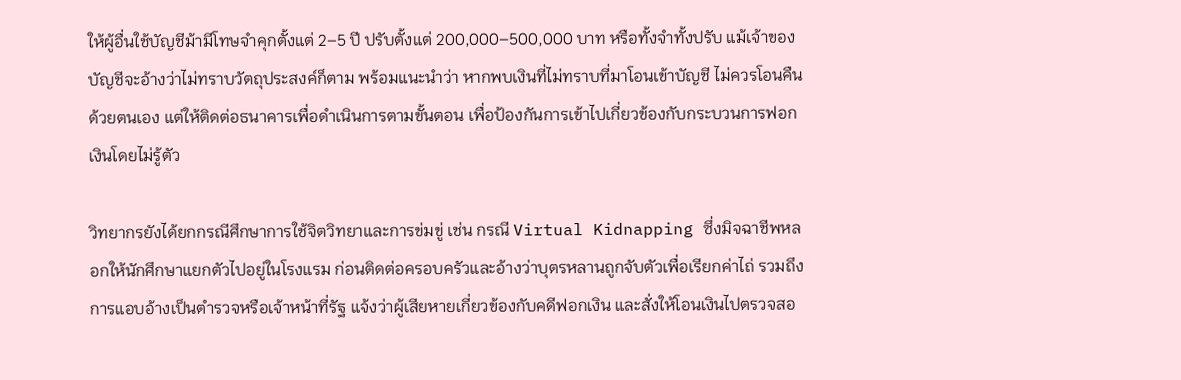ให้ผู้อื่นใช้บัญชีม้ามีโทษจำคุกตั้งแต่ 2–5 ปี ปรับตั้งแต่ 200,000–500,000 บาท หรือทั้งจำทั้งปรับ แม้เจ้าของบัญชีจะอ้างว่าไม่ทราบวัตถุประสงค์ก็ตาม พร้อมแนะนำว่า หากพบเงินที่ไม่ทราบที่มาโอนเข้าบัญชี ไม่ควรโอนคืนด้วยตนเอง แต่ให้ติดต่อธนาคารเพื่อดำเนินการตามขั้นตอน เพื่อป้องกันการเข้าไปเกี่ยวข้องกับกระบวนการฟอกเงินโดยไม่รู้ตัว

วิทยากรยังได้ยกกรณีศึกษาการใช้จิตวิทยาและการข่มขู่ เช่น กรณี Virtual Kidnapping ซึ่งมิจฉาชีพหลอกให้นักศึกษาแยกตัวไปอยู่ในโรงแรม ก่อนติดต่อครอบครัวและอ้างว่าบุตรหลานถูกจับตัวเพื่อเรียกค่าไถ่ รวมถึงการแอบอ้างเป็นตำรวจหรือเจ้าหน้าที่รัฐ แจ้งว่าผู้เสียหายเกี่ยวข้องกับคดีฟอกเงิน และสั่งให้โอนเงินไปตรวจสอ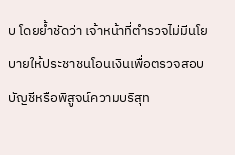บ โดยย้ำชัดว่า เจ้าหน้าที่ตำรวจไม่มีนโยบายให้ประชาชนโอนเงินเพื่อตรวจสอบบัญชีหรือพิสูจน์ความบริสุท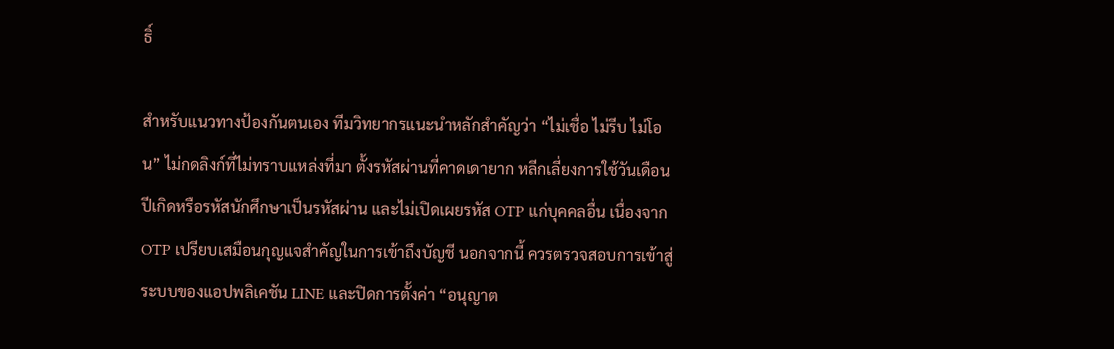ธิ์

สำหรับแนวทางป้องกันตนเอง ทีมวิทยากรแนะนำหลักสำคัญว่า “ไม่เชื่อ ไม่รีบ ไม่โอน” ไม่กดลิงก์ที่ไม่ทราบแหล่งที่มา ตั้งรหัสผ่านที่คาดเดายาก หลีกเลี่ยงการใช้วันเดือนปีเกิดหรือรหัสนักศึกษาเป็นรหัสผ่าน และไม่เปิดเผยรหัส OTP แก่บุคคลอื่น เนื่องจาก OTP เปรียบเสมือนกุญแจสำคัญในการเข้าถึงบัญชี นอกจากนี้ ควรตรวจสอบการเข้าสู่ระบบของแอปพลิเคชัน LINE และปิดการตั้งค่า “อนุญาต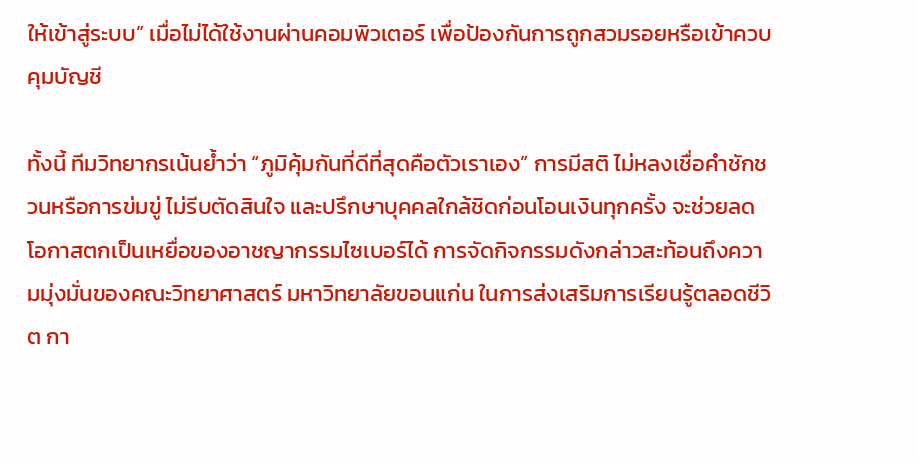ให้เข้าสู่ระบบ” เมื่อไม่ได้ใช้งานผ่านคอมพิวเตอร์ เพื่อป้องกันการถูกสวมรอยหรือเข้าควบคุมบัญชี

ทั้งนี้ ทีมวิทยากรเน้นย้ำว่า “ภูมิคุ้มกันที่ดีที่สุดคือตัวเราเอง” การมีสติ ไม่หลงเชื่อคำชักชวนหรือการข่มขู่ ไม่รีบตัดสินใจ และปรึกษาบุคคลใกล้ชิดก่อนโอนเงินทุกครั้ง จะช่วยลดโอกาสตกเป็นเหยื่อของอาชญากรรมไซเบอร์ได้ การจัดกิจกรรมดังกล่าวสะท้อนถึงความมุ่งมั่นของคณะวิทยาศาสตร์ มหาวิทยาลัยขอนแก่น ในการส่งเสริมการเรียนรู้ตลอดชีวิต กา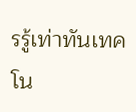รรู้เท่าทันเทคโน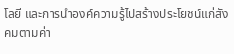โลยี และการนำองค์ความรู้ไปสร้างประโยชน์แก่สังคมตามค่า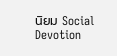นิยม Social Devotion